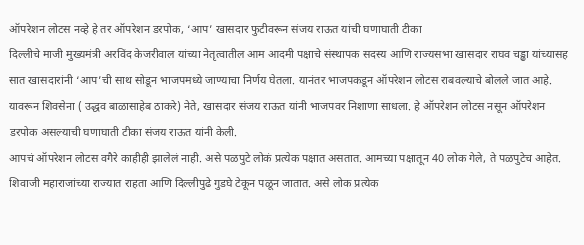ऑपरेशन लोटस नव्हे हे तर ऑपरेशन डरपोक, ‘आप’ खासदार फुटीवरून संजय राऊत यांची घणाघाती टीका
दिल्लीचे माजी मुख्यमंत्री अरविंद केजरीवाल यांच्या नेतृत्वातील आम आदमी पक्षाचे संस्थापक सदस्य आणि राज्यसभा खासदार राघव चड्ढा यांच्यासह सात खासदारांनी ‘आप’ची साथ सोडून भाजपमध्ये जाण्याचा निर्णय घेतला. यानंतर भाजपकडून ऑपरेशन लोटस राबवल्याचे बोलले जात आहे. यावरून शिवसेना ( उद्धव बाळासाहेब ठाकरे) नेते, खासदार संजय राऊत यांनी भाजपवर निशाणा साधला. हे ऑपरेशन लोटस नसून ऑपरेशन डरपोक असल्याची घणाघाती टीका संजय राऊत यांनी केली.
आपचं ऑपरेशन लोटस वगैरे काहीही झालेलं नाही. असे पळपुटे लोकं प्रत्येक पक्षात असतात. आमच्या पक्षातून 40 लोक गेले, ते पळपुटेच आहेत. शिवाजी महाराजांच्या राज्यात राहता आणि दिल्लीपुढे गुडघे टेकून पळून जातात. असे लोक प्रत्येक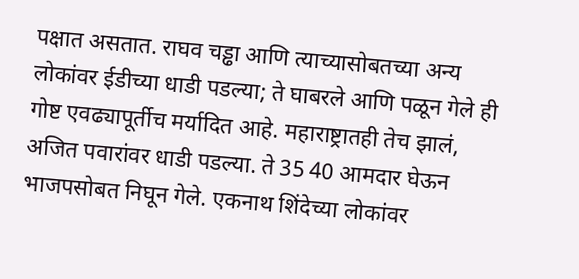पक्षात असतात. राघव चड्ढा आणि त्याच्यासोबतच्या अन्य लोकांवर ईडीच्या धाडी पडल्या; ते घाबरले आणि पळून गेले ही गोष्ट एवढ्यापूर्तीच मर्यादित आहे. महाराष्ट्रातही तेच झालं, अजित पवारांवर धाडी पडल्या. ते 35 40 आमदार घेऊन भाजपसोबत निघून गेले. एकनाथ शिंदेच्या लोकांवर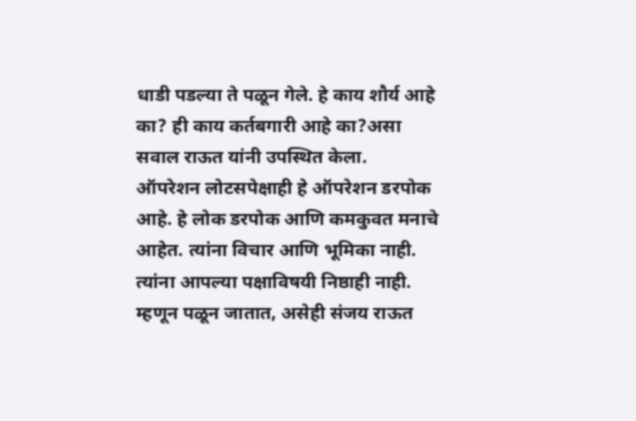धाडी पडल्या ते पळून गेले. हे काय शौर्य आहे का? ही काय कर्तबगारी आहे का?असा सवाल राऊत यांनी उपस्थित केला.
ऑपरेशन लोटसपेक्षाही हे ऑपरेशन डरपोक आहे. हे लोक डरपोक आणि कमकुवत मनाचे आहेत. त्यांना विचार आणि भूमिका नाही. त्यांना आपल्या पक्षाविषयी निष्ठाही नाही. म्हणून पळून जातात, असेही संजय राऊत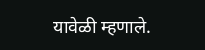यावेळी म्हणाले.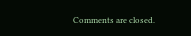Comments are closed.